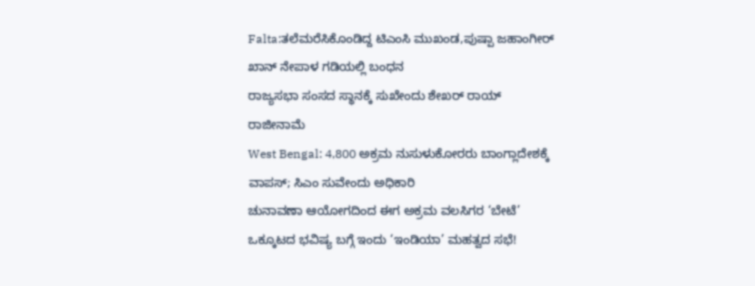Falta:ತಲೆಮರೆಸಿಕೊಂಡಿದ್ದ ಟಿಎಂಸಿ ಮುಖಂಡ,ಪುಷ್ಪಾ ಜಹಾಂಗೀರ್ ಖಾನ್ ನೇಪಾಳ ಗಡಿಯಲ್ಲಿ ಬಂಧನ
ರಾಜ್ಯಸಭಾ ಸಂಸದ ಸ್ಥಾನಕ್ಕೆ ಸುಖೇಂದು ಶೇಖರ್ ರಾಯ್ ರಾಜೀನಾಮೆ
West Bengal: 4,800 ಅಕ್ರಮ ನುಸುಳುಕೋರರು ಬಾಂಗ್ಲಾದೇಶಕ್ಕೆ ವಾಪಸ್; ಸಿಎಂ ಸುವೇಂದು ಅಧಿಕಾರಿ
ಚುನಾವಣಾ ಆಯೋಗದಿಂದ ಈಗ ಅಕ್ರಮ ವಲಸಿಗರ ‘ಬೇಟೆ’
ಒಕ್ಕೂಟದ ಭವಿಷ್ಯ ಬಗ್ಗೆ ಇಂದು ‘ಇಂಡಿಯಾ’ ಮಹತ್ವದ ಸಭೆ!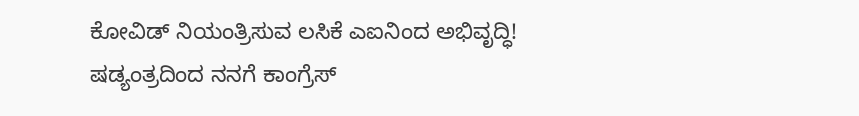ಕೋವಿಡ್ ನಿಯಂತ್ರಿಸುವ ಲಸಿಕೆ ಎಐನಿಂದ ಅಭಿವೃದ್ಧಿ!
ಷಡ್ಯಂತ್ರದಿಂದ ನನಗೆ ಕಾಂಗ್ರೆಸ್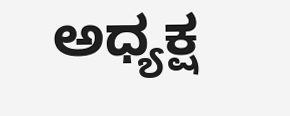ಅಧ್ಯಕ್ಷ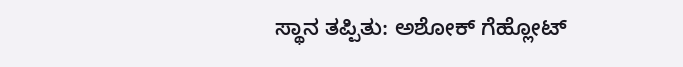ಸ್ಥಾನ ತಪ್ಪಿತು: ಅಶೋಕ್ ಗೆಹ್ಲೋಟ್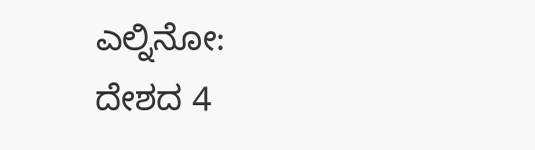ಎಲ್ನಿನೋ: ದೇಶದ 4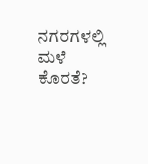ನಗರಗಳಲ್ಲಿ ಮಳೆ ಕೊರತೆ?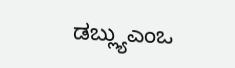ಡಬ್ಲ್ಯುಎಂಒ